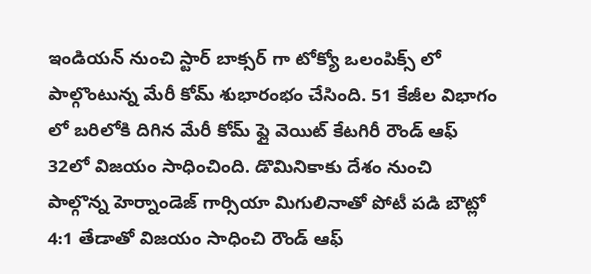ఇండియన్ నుంచి స్టార్ బాక్సర్ గా టోక్యో ఒలంపిక్స్ లో పాల్గొంటున్న మేరీ కోమ్ శుభారంభం చేసింది. 51 కేజీల విభాగం లో బరిలోకి దిగిన మేరీ కోమ్ ఫ్లై వెయిట్ కేటగిరీ రౌండ్ ఆఫ్ 32లో విజయం సాధించింది. డొమినికాకు దేశం నుంచి పాల్గొన్న హెర్నాండెజ్ గార్సియా మిగులినాతో పోటీ పడి బౌట్లో 4:1 తేడాతో విజయం సాధించి రౌండ్ ఆఫ్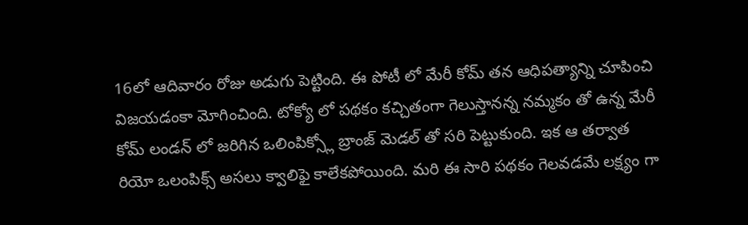16లో ఆదివారం రోజు అడుగు పెట్టింది. ఈ పోటీ లో మేరీ కోమ్ తన ఆధిపత్యాన్ని చూపించి విజయడంకా మోగించింది. టోక్యో లో పథకం కచ్చితంగా గెలుస్తానన్న నమ్మకం తో ఉన్న మేరీ కోమ్ లండన్ లో జరిగిన ఒలింపిక్స్లో బ్రాంజ్ మెడల్ తో సరి పెట్టుకుంది. ఇక ఆ తర్వాత రియో ఒలంపిక్స్ అసలు క్వాలిఫై కాలేకపోయింది. మరి ఈ సారి పథకం గెలవడమే లక్ష్యం గా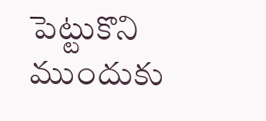పెట్టుకొని ముందుకు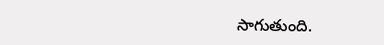సాగుతుంది.